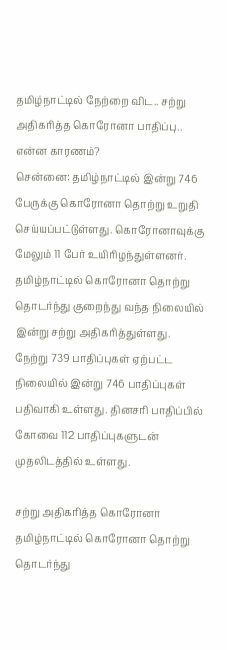தமிழ்நாட்டில் நேற்றை விட.. சற்று அதிகரித்த கொரோனா பாதிப்பு.. என்ன காரணம்?
சென்னை: தமிழ்நாட்டில் இன்று 746 பேருக்கு கொரோனா தொற்று உறுதி செய்யப்பட்டுள்ளது. கொரோனாவுக்கு மேலும் 11 பேர் உயிரிழந்துள்ளனர். தமிழ்நாட்டில் கொரோனா தொற்று தொடர்ந்து குறைந்து வந்த நிலையில் இன்று சற்று அதிகரித்துள்ளது.
நேற்று 739 பாதிப்புகள் ஏற்பட்ட நிலையில் இன்று 746 பாதிப்புகள் பதிவாகி உள்ளது. தினசரி பாதிப்பில் கோவை 112 பாதிப்புகளுடன் முதலிடத்தில் உள்ளது.

சற்று அதிகரித்த கொரோனா
தமிழ்நாட்டில் கொரோனா தொற்று தொடர்ந்து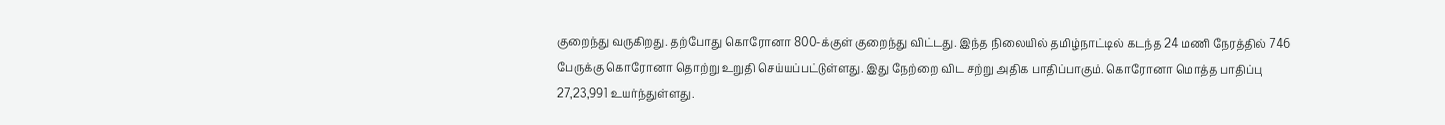குறைந்து வருகிறது. தற்போது கொரோனா 800-க்குள் குறைந்து விட்டது. இந்த நிலையில் தமிழ்நாட்டில் கடந்த 24 மணி நேரத்தில் 746 பேருக்கு கொரோனா தொற்று உறுதி செய்யப்பட்டுள்ளது. இது நேற்றை விட சற்று அதிக பாதிப்பாகும். கொரோனா மொத்த பாதிப்பு 27,23,991 உயர்ந்துள்ளது.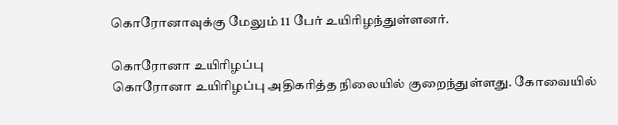கொரோனாவுக்கு மேலும் 11 பேர் உயிரிழந்துள்ளனர்.

கொரோனா உயிரிழப்பு
கொரோனா உயிரிழப்பு அதிகரித்த நிலையில் குறைந்துள்ளது. கோவையில்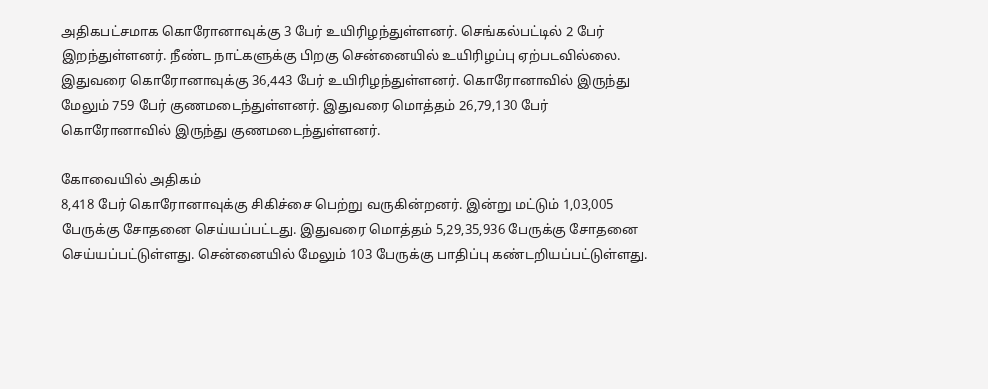அதிகபட்சமாக கொரோனாவுக்கு 3 பேர் உயிரிழந்துள்ளனர். செங்கல்பட்டில் 2 பேர் இறந்துள்ளனர். நீண்ட நாட்களுக்கு பிறகு சென்னையில் உயிரிழப்பு ஏற்படவில்லை. இதுவரை கொரோனாவுக்கு 36,443 பேர் உயிரிழந்துள்ளனர். கொரோனாவில் இருந்து மேலும் 759 பேர் குணமடைந்துள்ளனர். இதுவரை மொத்தம் 26,79,130 பேர் கொரோனாவில் இருந்து குணமடைந்துள்ளனர்.

கோவையில் அதிகம்
8,418 பேர் கொரோனாவுக்கு சிகிச்சை பெற்று வருகின்றனர். இன்று மட்டும் 1,03,005 பேருக்கு சோதனை செய்யப்பட்டது. இதுவரை மொத்தம் 5,29,35,936 பேருக்கு சோதனை செய்யப்பட்டுள்ளது. சென்னையில் மேலும் 103 பேருக்கு பாதிப்பு கண்டறியப்பட்டுள்ளது.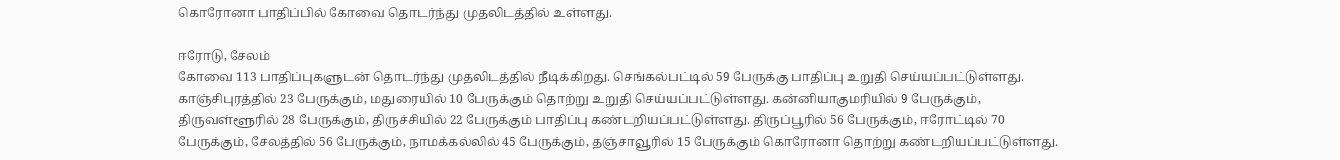கொரோனா பாதிப்பில் கோவை தொடர்ந்து முதலிடத்தில் உள்ளது.

ஈரோடு, சேலம்
கோவை 113 பாதிப்புகளுடன் தொடர்ந்து முதலிடத்தில் நீடிக்கிறது. செங்கல்பட்டில் 59 பேருக்கு பாதிப்பு உறுதி செய்யப்பட்டுள்ளது. காஞ்சிபுரத்தில் 23 பேருக்கும், மதுரையில் 10 பேருக்கும் தொற்று உறுதி செய்யப்பட்டுள்ளது. கன்னியாகுமரியில் 9 பேருக்கும், திருவள்ளூரில் 28 பேருக்கும், திருச்சியில் 22 பேருக்கும் பாதிப்பு கண்டறியப்பட்டுள்ளது. திருப்பூரில் 56 பேருக்கும், ஈரோட்டில் 70 பேருக்கும், சேலத்தில் 56 பேருக்கும், நாமக்கல்லில் 45 பேருக்கும், தஞ்சாவூரில் 15 பேருக்கும் கொரோனா தொற்று கண்டறியப்பட்டுள்ளது.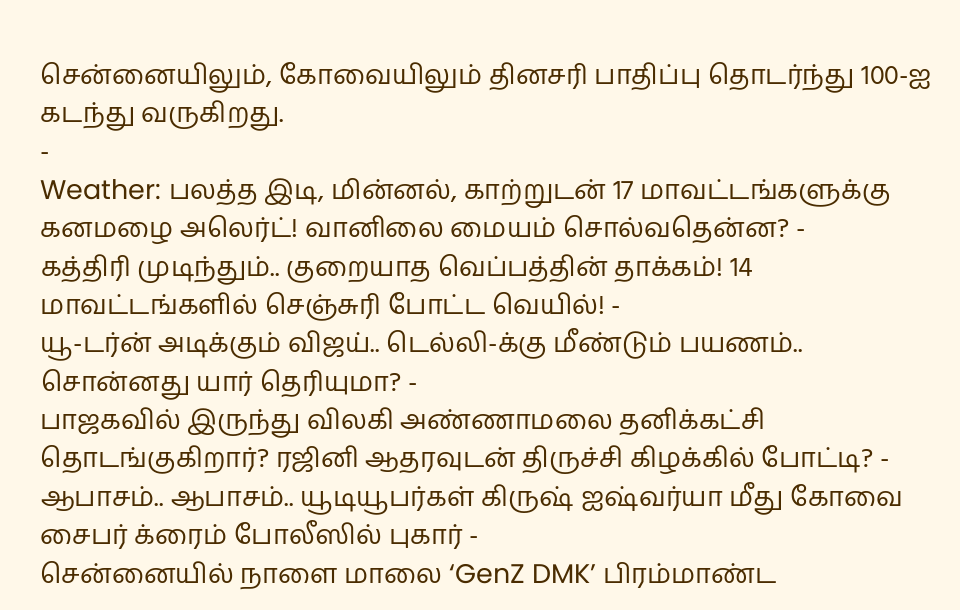சென்னையிலும், கோவையிலும் தினசரி பாதிப்பு தொடர்ந்து 100-ஐ கடந்து வருகிறது.
-
Weather: பலத்த இடி, மின்னல், காற்றுடன் 17 மாவட்டங்களுக்கு கனமழை அலெர்ட்! வானிலை மையம் சொல்வதென்ன? -
கத்திரி முடிந்தும்.. குறையாத வெப்பத்தின் தாக்கம்! 14 மாவட்டங்களில் செஞ்சுரி போட்ட வெயில்! -
யூ-டர்ன் அடிக்கும் விஜய்.. டெல்லி-க்கு மீண்டும் பயணம்.. சொன்னது யார் தெரியுமா? -
பாஜகவில் இருந்து விலகி அண்ணாமலை தனிக்கட்சி தொடங்குகிறார்? ரஜினி ஆதரவுடன் திருச்சி கிழக்கில் போட்டி? -
ஆபாசம்.. ஆபாசம்.. யூடியூபர்கள் கிருஷ் ஐஷ்வர்யா மீது கோவை சைபர் க்ரைம் போலீஸில் புகார் -
சென்னையில் நாளை மாலை ‘GenZ DMK’ பிரம்மாண்ட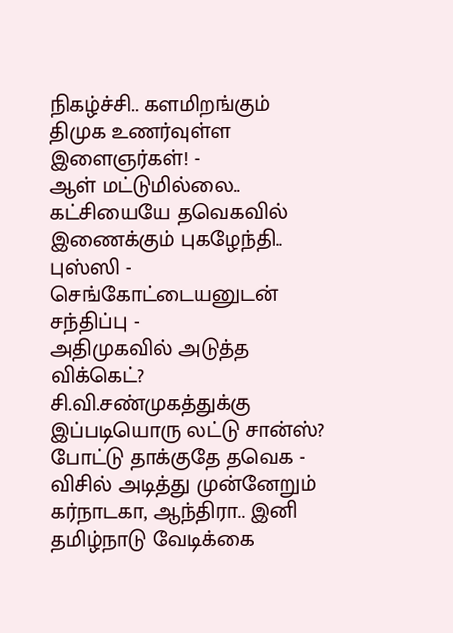நிகழ்ச்சி.. களமிறங்கும் திமுக உணர்வுள்ள இளைஞர்கள்! -
ஆள் மட்டுமில்லை.. கட்சியையே தவெகவில் இணைக்கும் புகழேந்தி.. புஸ்ஸி - செங்கோட்டையனுடன் சந்திப்பு -
அதிமுகவில் அடுத்த விக்கெட்? சி.வி.சண்முகத்துக்கு இப்படியொரு லட்டு சான்ஸ்? போட்டு தாக்குதே தவெக -
விசில் அடித்து முன்னேறும் கர்நாடகா, ஆந்திரா.. இனி தமிழ்நாடு வேடிக்கை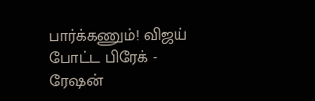பார்க்கணும்! விஜய் போட்ட பிரேக் -
ரேஷன்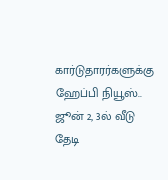கார்டுதாரர்களுக்கு ஹேப்பி நியூஸ்.. ஜூன் 2, 3ல் வீடு தேடி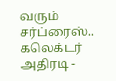வரும் சர்ப்ரைஸ்.. கலெக்டர் அதிரடி -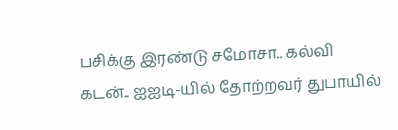பசிக்கு இரண்டு சமோசா.. கல்வி கடன்.. ஐஐடி-யில் தோற்றவர் துபாயில்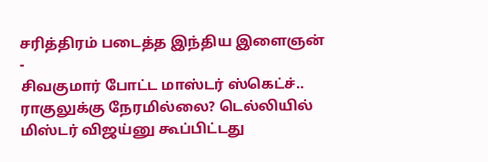சரித்திரம் படைத்த இந்திய இளைஞன் -
சிவகுமார் போட்ட மாஸ்டர் ஸ்கெட்ச்.. ராகுலுக்கு நேரமில்லை? டெல்லியில் மிஸ்டர் விஜய்னு கூப்பிட்டது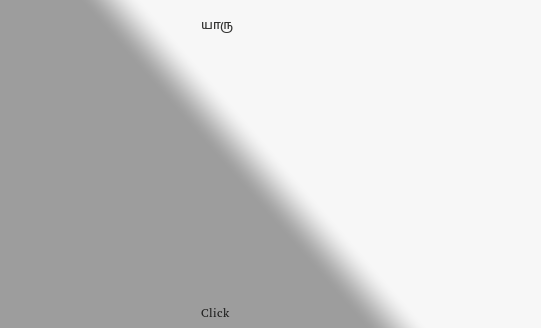யாரு












Click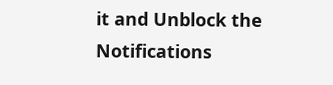it and Unblock the Notifications